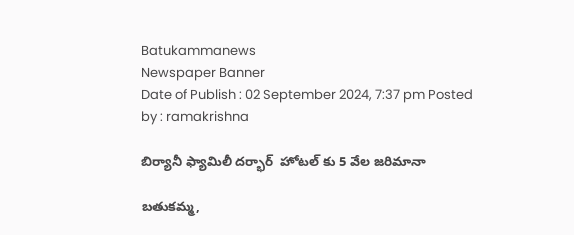Batukammanews
Newspaper Banner
Date of Publish : 02 September 2024, 7:37 pm Posted by : ramakrishna

బిర్యానీ ఫ్యామిలీ దర్భార్  హోటల్ కు 5 వేల జరిమానా

బతుకమ్మ,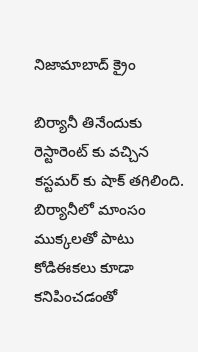నిజామాబాద్ క్రైం

బిర్యానీ తినేందుకు రెస్టారెంట్ కు వచ్చిన కస్టమర్ కు షాక్ తగిలింది. బిర్యానీలో మాంసం ముక్కలతో పాటు కోడిఈకలు కూడా కనిపించడంతో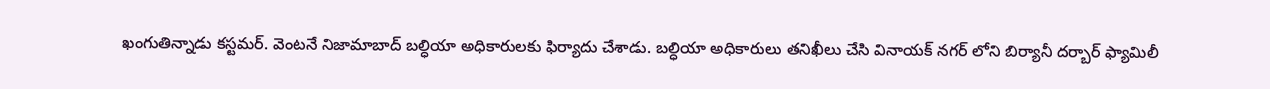ఖంగుతిన్నాడు కస్టమర్. వెంటనే నిజామాబాద్ బల్ధియా అధికారులకు ఫిర్యాదు చేశాడు. బల్ధియా అధికారులు తనిఖీలు చేసి వినాయక్ నగర్ లోని బిర్యానీ దర్బార్ ఫ్యామిలీ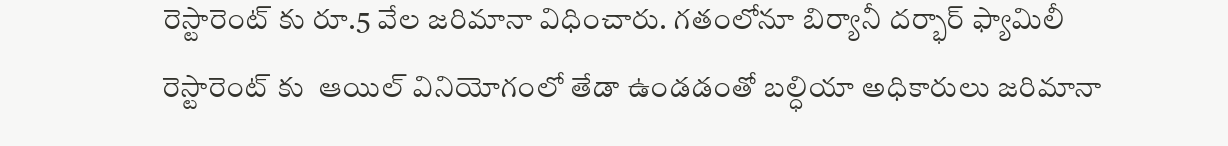రెస్టారెంట్ కు రూ.5 వేల జరిమానా విధించారు. గతంలోనూ బిర్యానీ దర్భార్ ఫ్యామిలీ రెస్టారెంట్ కు  ఆయిల్ వినియోగంలో తేడా ఉండడంతో బల్ధియా అధికారులు జరిమానా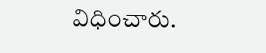విధించారు.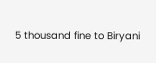5 thousand fine to Biryani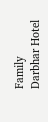Family Darbhar Hotel